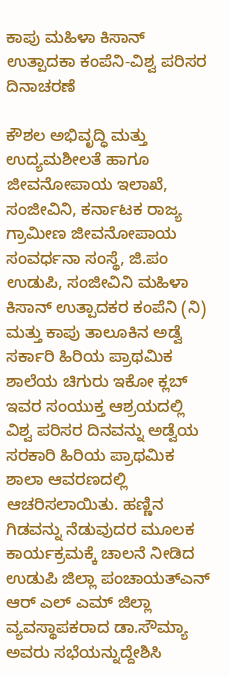ಕಾಪು ಮಹಿಳಾ ಕಿಸಾನ್ ಉತ್ಪಾದಕಾ ಕಂಪೆನಿ-ವಿಶ್ವ ಪರಿಸರ ದಿನಾಚರಣೆ

ಕೌಶಲ ಅಭಿವೃದ್ಧಿ ಮತ್ತು ಉದ್ಯಮಶೀಲತೆ ಹಾಗೂ ಜೀವನೋಪಾಯ ಇಲಾಖೆ, ಸಂಜೀವಿನಿ, ಕರ್ನಾಟಕ ರಾಜ್ಯ ಗ್ರಾಮೀಣ ಜೀವನೋಪಾಯ ಸಂವರ್ಧನಾ ಸಂಸ್ಥೆ, ಜಿ.ಪಂ ಉಡುಪಿ, ಸಂಜೀವಿನಿ ಮಹಿಳಾ ಕಿಸಾನ್ ಉತ್ಪಾದಕರ ಕಂಪೆನಿ (ನಿ) ಮತ್ತು ಕಾಪು ತಾಲೂಕಿನ ಅಡ್ವೆ ಸರ್ಕಾರಿ ಹಿರಿಯ ಪ್ರಾಥಮಿಕ ಶಾಲೆಯ ಚಿಗುರು ಇಕೋ ಕ್ಲಬ್ ಇವರ ಸಂಯುಕ್ತ ಆಶ್ರಯದಲ್ಲಿ ವಿಶ್ವ ಪರಿಸರ ದಿನವನ್ನು ಅಡ್ವೆಯ ಸರಕಾರಿ ಹಿರಿಯ ಪ್ರಾಥಮಿಕ ಶಾಲಾ ಆವರಣದಲ್ಲಿ ಆಚರಿಸಲಾಯಿತು. ಹಣ್ಣಿನ ಗಿಡವನ್ನು ನೆಡುವುದರ ಮೂಲಕ ಕಾರ್ಯಕ್ರಮಕ್ಕೆ ಚಾಲನೆ ನೀಡಿದ ಉಡುಪಿ ಜಿಲ್ಲಾ ಪಂಚಾಯತ್ಎನ್ ಆರ್ ಎಲ್ ಎಮ್ ಜಿಲ್ಲಾ ವ್ಯವಸ್ಥಾಪಕರಾದ ಡಾ.ಸೌಮ್ಯಾ ಅವರು ಸಭೆಯನ್ನುದ್ದೇಶಿಸಿ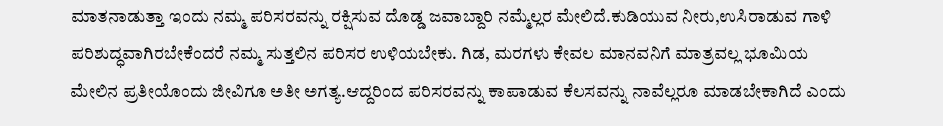ಮಾತನಾಡುತ್ತಾ ಇಂದು ನಮ್ಮ ಪರಿಸರವನ್ನು ರಕ್ಷಿಸುವ ದೊಡ್ಡ ಜವಾಬ್ದಾರಿ ನಮ್ಮೆಲ್ಲರ ಮೇಲಿದೆ.ಕುಡಿಯುವ‌ ನೀರು,ಉಸಿರಾಡುವ ಗಾಳಿ ಪರಿಶುದ್ಧವಾಗಿರಬೇಕೆಂದರೆ ನಮ್ಮ ಸುತ್ತಲಿನ ಪರಿಸರ ಉಳಿಯಬೇಕು. ಗಿಡ, ಮರಗಳು ಕೇವಲ ಮಾನವನಿಗೆ ಮಾತ್ರವಲ್ಲ ಭೂಮಿಯ ಮೇಲಿನ ಪ್ರತೀಯೊಂದು ಜೀವಿಗೂ ಅತೀ ಅಗತ್ಯ.ಆದ್ದರಿಂದ ಪರಿಸರವನ್ನು ಕಾಪಾಡುವ ಕೆಲಸವನ್ನು ನಾವೆಲ್ಲರೂ ಮಾಡಬೇಕಾಗಿದೆ ಎಂದು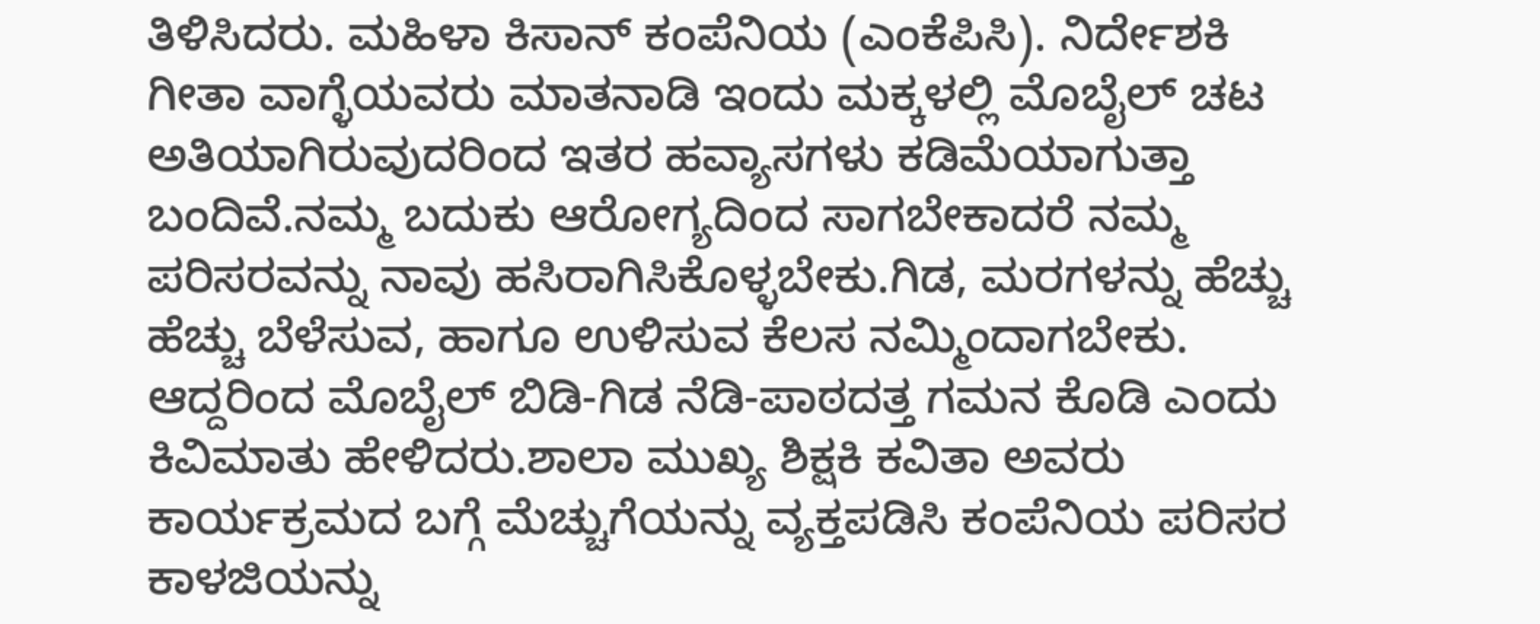ತಿಳಿಸಿದರು. ಮಹಿಳಾ ಕಿಸಾನ್ ಕಂಪೆನಿಯ (ಎಂಕೆಪಿಸಿ). ನಿರ್ದೇಶಕಿ ಗೀತಾ ವಾಗ್ಳೆಯವರು ಮಾತನಾಡಿ ಇಂದು ಮಕ್ಕಳಲ್ಲಿ ಮೊಬೈಲ್ ಚಟ ಅತಿಯಾಗಿರುವುದರಿಂದ ಇತರ ಹವ್ಯಾಸಗಳು ಕಡಿಮೆಯಾಗುತ್ತಾ ಬಂದಿವೆ.ನಮ್ಮ ಬದುಕು ಆರೋಗ್ಯದಿಂದ ಸಾಗಬೇಕಾದರೆ ನಮ್ಮ ಪರಿಸರವನ್ನು ನಾವು ಹಸಿರಾಗಿಸಿಕೊಳ್ಳಬೇಕು.ಗಿಡ, ಮರಗಳನ್ನು ಹೆಚ್ಚು ಹೆಚ್ಚು ಬೆಳೆಸುವ, ಹಾಗೂ ಉಳಿಸುವ ಕೆಲಸ ನಮ್ಮಿಂದಾಗಬೇಕು. ಆದ್ದರಿಂದ ಮೊಬೈಲ್ ಬಿಡಿ-ಗಿಡ ನೆಡಿ-ಪಾಠದತ್ತ ಗಮನ ಕೊಡಿ ಎಂದು ಕಿವಿಮಾತು ಹೇಳಿದರು.ಶಾಲಾ ಮುಖ್ಯ ಶಿಕ್ಷಕಿ ಕವಿತಾ ಅವರು ಕಾರ್ಯಕ್ರಮದ ಬಗ್ಗೆ ಮೆಚ್ಚುಗೆಯನ್ನು ವ್ಯಕ್ತಪಡಿಸಿ ಕಂಪೆನಿಯ ಪರಿಸರ ಕಾಳಜಿಯನ್ನು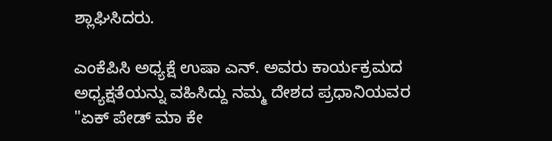ಶ್ಲಾಘಿಸಿದರು.

ಎಂಕೆಪಿಸಿ ಅಧ್ಯಕ್ಷೆ ಉಷಾ ಎನ್. ಅವರು ಕಾರ್ಯಕ್ರಮದ ಅಧ್ಯಕ್ಷತೆಯನ್ನು ವಹಿಸಿದ್ದು ನಮ್ಮ ದೇಶದ ಪ್ರಧಾನಿಯವರ "ಏಕ್ ಪೇಡ್ ಮಾ ಕೇ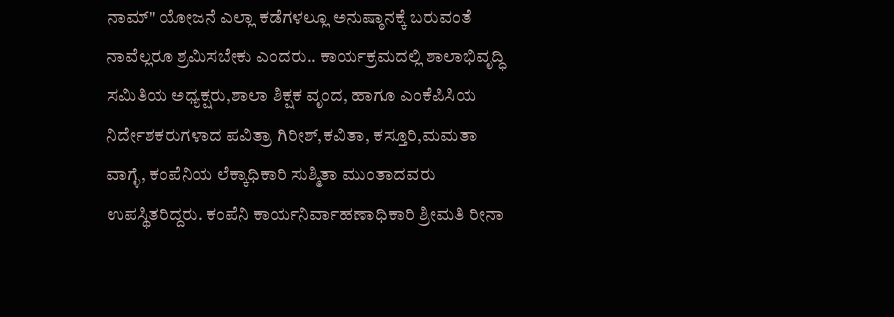ನಾಮ್" ಯೋಜನೆ ಎಲ್ಲಾ ಕಡೆಗಳಲ್ಲೂ ಅನುಷ್ಠಾನಕ್ಕೆ ಬರುವಂತೆ ನಾವೆಲ್ಲರೂ ಶ್ರಮಿಸಬೇಕು ಎಂದರು.. ಕಾರ್ಯಕ್ರಮದಲ್ಲಿ ಶಾಲಾಭಿವೃದ್ಧಿ ಸಮಿತಿಯ ಅಧ್ಯಕ್ಷರು,ಶಾಲಾ ಶಿಕ್ಷಕ ವೃಂದ, ಹಾಗೂ ಎಂಕೆಪಿಸಿಯ ನಿರ್ದೇಶಕರುಗಳಾದ ಪವಿತ್ರಾ ಗಿರೀಶ್,ಕವಿತಾ, ಕಸ್ತೂರಿ,ಮಮತಾ ವಾಗ್ಳೆ, ಕಂಪೆನಿಯ ಲೆಕ್ಕಾಧಿಕಾರಿ ಸುಶ್ಮಿತಾ ಮುಂತಾದವರು ಉಪಸ್ಥಿತರಿದ್ದರು. ಕಂಪೆನಿ ಕಾರ್ಯನಿರ್ವಾಹಣಾಧಿಕಾರಿ ಶ್ರೀಮತಿ ರೀನಾ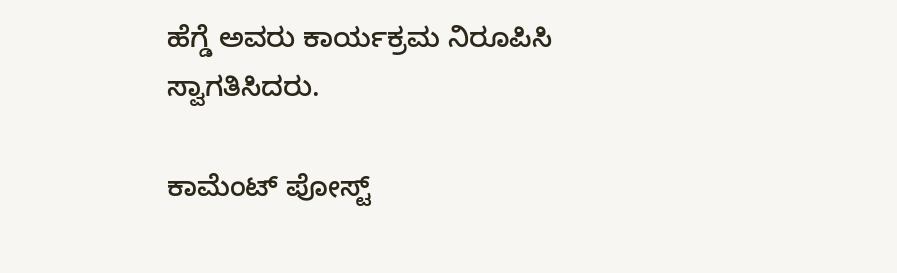ಹೆಗ್ಡೆ ಅವರು ಕಾರ್ಯಕ್ರಮ ನಿರೂಪಿಸಿ ಸ್ವಾಗತಿಸಿದರು.

ಕಾಮೆಂಟ್‌‌ ಪೋಸ್ಟ್‌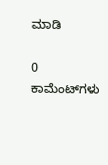ಮಾಡಿ

0 ಕಾಮೆಂಟ್‌ಗಳು